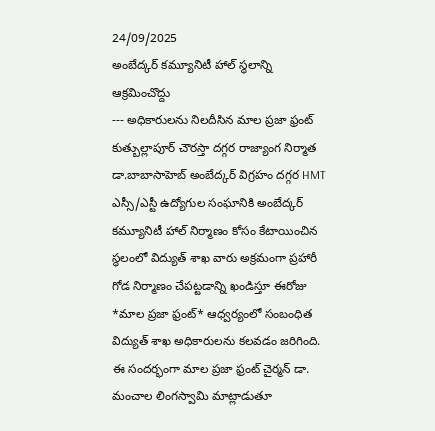24/09/2025
అంబేద్కర్ కమ్యూనిటీ హాల్ స్థలాన్ని ఆక్రమించొద్దు
--- అధికారులను నిలదీసిన మాల ప్రజా ఫ్రంట్
కుత్బుల్లాపూర్ చౌరస్తా దగ్గర రాజ్యాంగ నిర్మాత డా.బాబాసాహెబ్ అంబేద్కర్ విగ్రహం దగ్గర HMT ఎస్సీ/ఎస్టీ ఉద్యోగుల సంఘానికి అంబేద్కర్ కమ్యూనిటీ హాల్ నిర్మాణం కోసం కేటాయించిన స్థలంలో విద్యుత్ శాఖ వారు అక్రమంగా ప్రహారీ గోడ నిర్మాణం చేపట్టడాన్ని ఖండిస్తూ ఈరోజు *మాల ప్రజా ఫ్రంట్* ఆధ్వర్యంలో సంబంధిత విద్యుత్ శాఖ అధికారులను కలవడం జరిగింది.
ఈ సందర్భంగా మాల ప్రజా ఫ్రంట్ చైర్మన్ డా. మంచాల లింగస్వామి మాట్లాడుతూ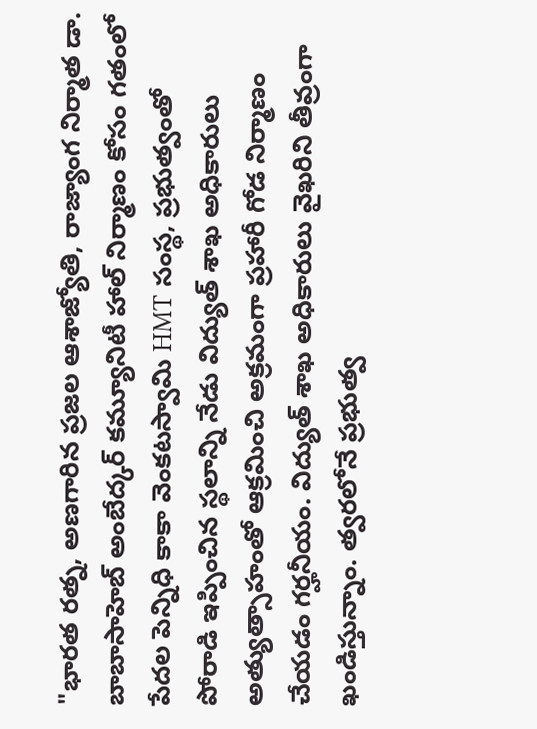"భారత రత్న, అణగారిన ప్రజల ఆశాజ్యోతి, రాజ్యాంగ నిర్మాత డా. బాబాసాహెబ్ అంబేద్కర్ కమ్యూనిటీ హాల్ నిర్మాణం కోసం గతంలో పేదల పెన్నిధి కాకా వెంకటస్వామి HMT సంస్థ, ప్రభుత్వంతో పోరాడి ఇప్పించిన స్థలాన్ని నేడు విద్యుత్ శాఖ అధికారులు అత్యుత్సాహంతో ఆక్రమించి అక్రమంగా ప్రహారీ గోడ నిర్మాణం చేయడం గర్హనీయం. విద్యుత్ శాఖ అధికారులు వైఖరిని తీవ్రంగా ఖండిస్తున్నాం. త్వరలోనే ప్రభుత్వ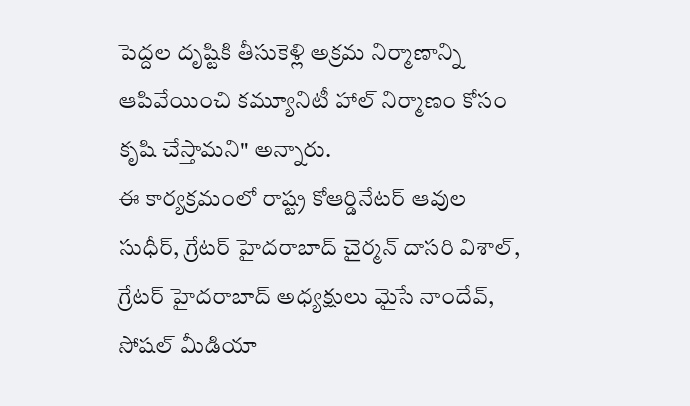పెద్దల దృష్టికి తీసుకెళ్లి అక్రమ నిర్మాణాన్ని ఆపివేయించి కమ్యూనిటీ హాల్ నిర్మాణం కోసం కృషి చేస్తామని" అన్నారు.
ఈ కార్యక్రమంలో రాష్ట్ర కోఆర్డినేటర్ ఆవుల సుధీర్, గ్రేటర్ హైదరాబాద్ చైర్మన్ దాసరి విశాల్, గ్రేటర్ హైదరాబాద్ అధ్యక్షులు మైసే నాందేవ్, సోషల్ మీడియా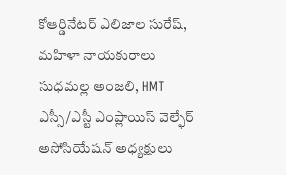కోఆర్డినేటర్ ఎలిజాల సురేష్, మహిళా నాయకురాలు సుధమల్ల అంజలి, HMT ఎస్సీ/ఎస్టీ ఎంప్లాయిస్ వెల్ఫేర్ అసోసియేషన్ అధ్యక్షులు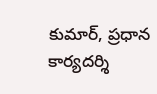కుమార్, ప్రధాన కార్యదర్శి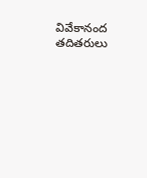వివేకానంద తదితరులు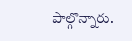పాల్గొన్నారు.